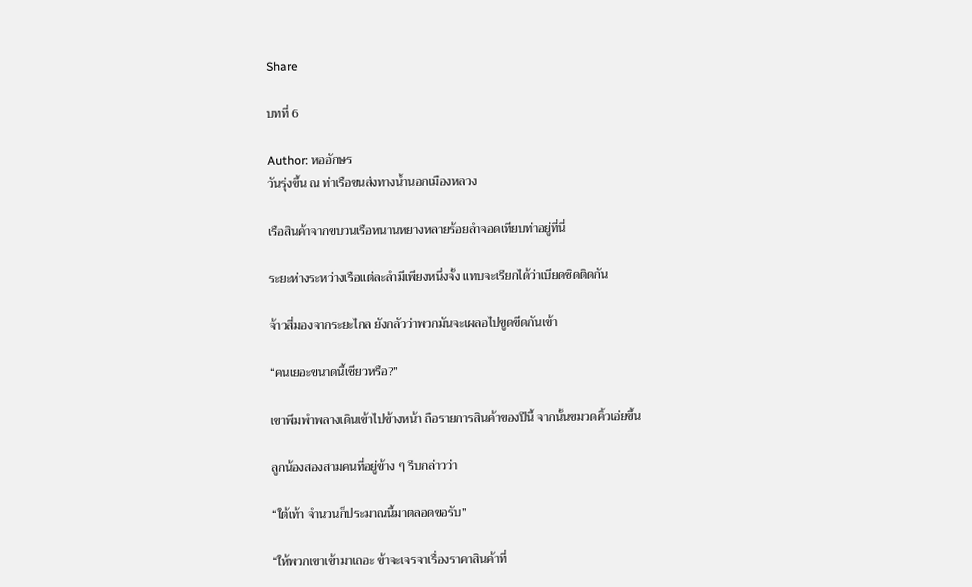Share

บทที่ 6

Author: หออักษร
วันรุ่งขึ้น ณ ท่าเรือขนส่งทางน้ำนอกเมืองหลวง

เรือสินค้าจากขบวนเรือหนานหยางหลายร้อยลำจอดเทียบท่าอยู่ที่นี่

ระยะห่างระหว่างเรือแต่ละลำมีเพียงหนึ่งจั้ง แทบจะเรียกได้ว่าเบียดชิดติดกัน

จ้าวสี่มองจากระยะไกล ยังกลัวว่าพวกมันจะเผลอไปขูดขีดกันเข้า

“คนเยอะขนาดนี้เชียวหรือ?”

เขาพึมพำพลางเดินเข้าไปข้างหน้า ถือรายการสินค้าของปีนี้ จากนั้นขมวดคิ้วเอ่ยขึ้น

ลูกน้องสองสามคนที่อยู่ข้าง ๆ รีบกล่าวว่า

“ใต้เท้า จำนวนก็ประมาณนี้มาตลอดขอรับ”

“ให้พวกเขาเข้ามาเถอะ ข้าจะเจรจาเรื่องราคาสินค้าที่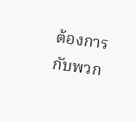ต้องการกับพวก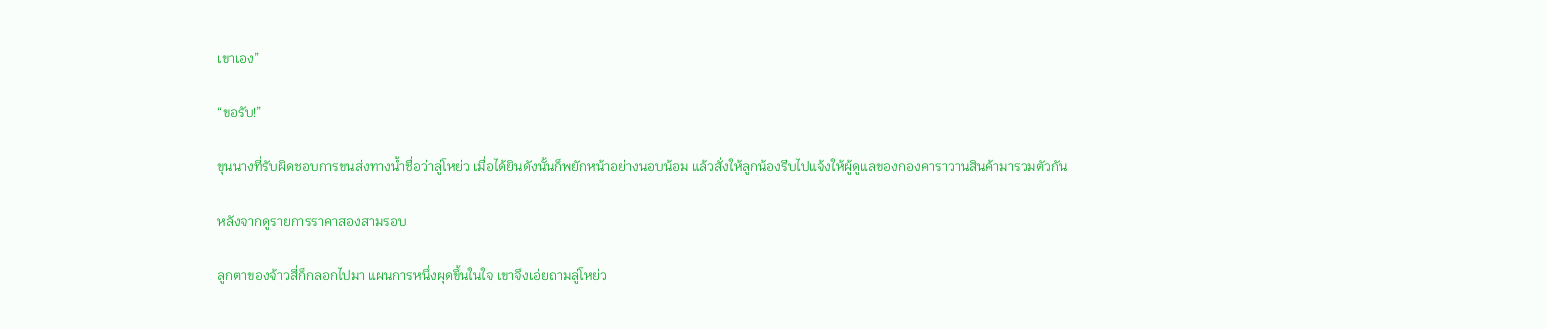เขาเอง”

“ขอรับ!”

ขุนนางที่รับผิดชอบการขนส่งทางน้ำชื่อว่าลู่โหย่ว เมื่อได้ยินดังนั้นก็พยักหน้าอย่างนอบน้อม แล้วสั่งให้ลูกน้องรีบไปแจ้งให้ผู้ดูแลของกองคาราวานสินค้ามารวมตัวกัน

หลังจากดูรายการราคาสองสามรอบ

ลูกตาของจ้าวสี่ก็กลอกไปมา แผนการหนึ่งผุดขึ้นในใจ เขาจึงเอ่ยถามลู่โหย่ว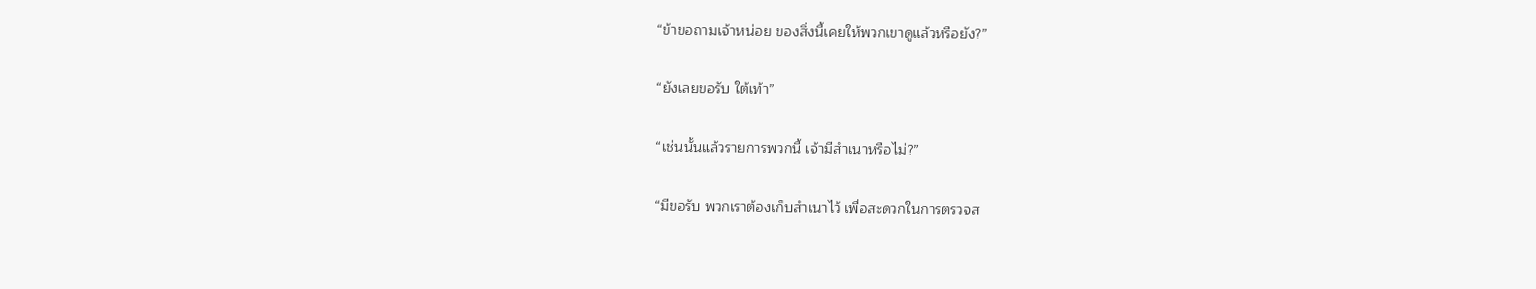“ข้าขอถามเจ้าหน่อย ของสิ่งนี้เคยให้พวกเขาดูแล้วหรือยัง?”

“ยังเลยขอรับ ใต้เท้า”

“เช่นนั้นแล้วรายการพวกนี้ เจ้ามีสำเนาหรือไม่?”

“มีขอรับ พวกเราต้องเก็บสำเนาไว้ เพื่อสะดวกในการตรวจส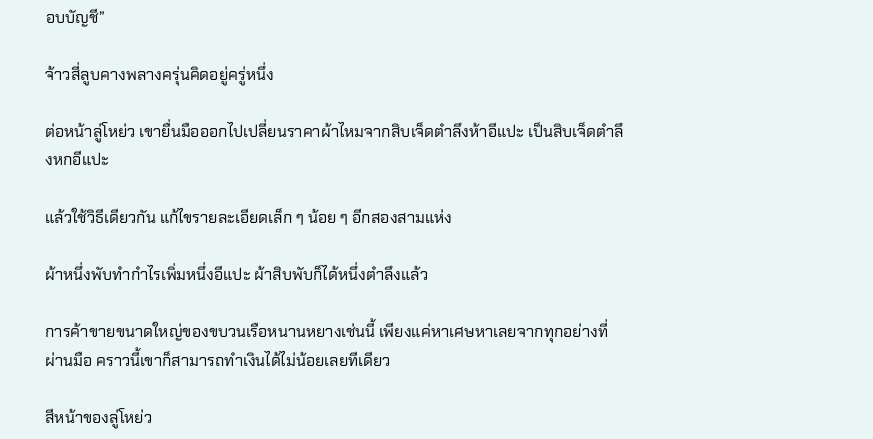อบบัญชี”

จ้าวสี่ลูบคางพลางครุ่นคิดอยู่ครู่หนึ่ง

ต่อหน้าลู่โหย่ว เขายื่นมือออกไปเปลี่ยนราคาผ้าไหมจากสิบเจ็ดตำลึงห้าอีแปะ เป็นสิบเจ็ดตำลึงหกอีแปะ

แล้วใช้วิธีเดียวกัน แก้ไขรายละเอียดเล็ก ๆ น้อย ๆ อีกสองสามแห่ง

ผ้าหนึ่งพับทำกำไรเพิ่มหนึ่งอีแปะ ผ้าสิบพับก็ได้หนึ่งตำลึงแล้ว

การค้าขายขนาดใหญ่ของขบวนเรือหนานหยางเช่นนี้ เพียงแค่หาเศษหาเลยจากทุกอย่างที่ผ่านมือ คราวนี้เขาก็สามารถทำเงินได้ไม่น้อยเลยทีเดียว

สีหน้าของลู่โหย่ว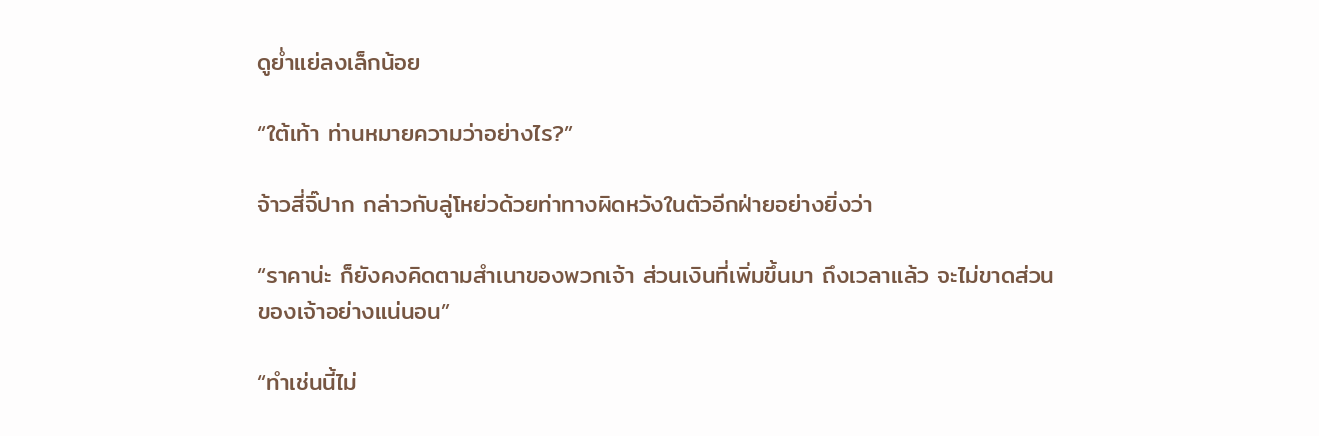ดูย่ำแย่ลงเล็กน้อย

“ใต้เท้า ท่านหมายความว่าอย่างไร?”

จ้าวสี่จิ๊ปาก กล่าวกับลู่โหย่วด้วยท่าทางผิดหวังในตัวอีกฝ่ายอย่างยิ่งว่า

“ราคาน่ะ ก็ยังคงคิดตามสำเนาของพวกเจ้า ส่วนเงินที่เพิ่มขึ้นมา ถึงเวลาแล้ว จะไม่ขาดส่วนของเจ้าอย่างแน่นอน”

“ทำเช่นนี้ไม่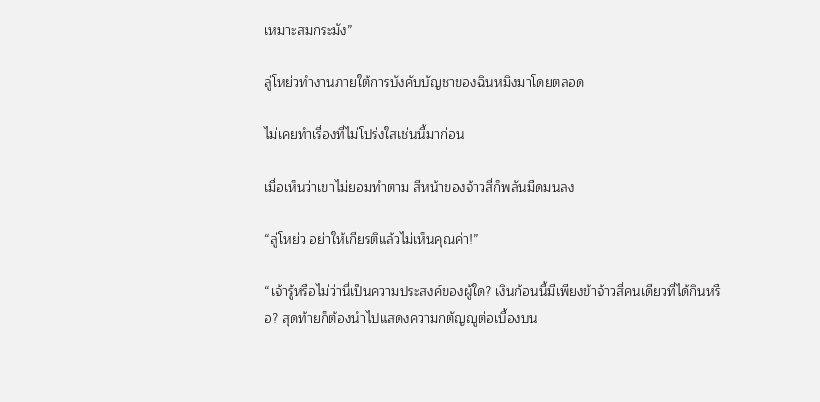เหมาะสมกระมัง”

ลู่โหย่วทำงานภายใต้การบังคับบัญชาของฉินหมิงมาโดยตลอด

ไม่เคยทำเรื่องที่ไม่โปร่งใสเช่นนี้มาก่อน

เมื่อเห็นว่าเขาไม่ยอมทำตาม สีหน้าของจ้าวสี่ก็พลันมืดมนลง

“ลู่โหย่ว อย่าให้เกียรติแล้วไม่เห็นคุณค่า!”

“เจ้ารู้หรือไม่ว่านี่เป็นความประสงค์ของผู้ใด? เงินก้อนนี้มีเพียงข้าจ้าวสี่คนเดียวที่ได้กินหรือ? สุดท้ายก็ต้องนำไปแสดงความกตัญญูต่อเบื้องบน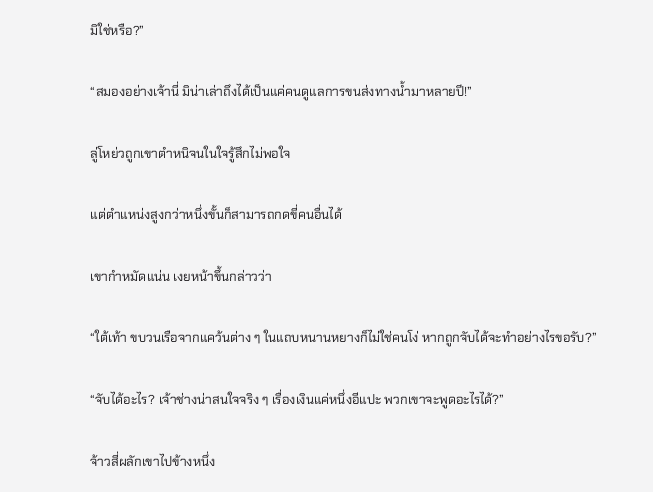มิใช่หรือ?”

“สมองอย่างเจ้านี่ มิน่าเล่าถึงได้เป็นแค่คนดูแลการขนส่งทางน้ำมาหลายปี!”

ลู่โหย่วถูกเขาตำหนิจนในใจรู้สึกไม่พอใจ

แต่ตำแหน่งสูงกว่าหนึ่งขั้นก็สามารถกดขี่คนอื่นได้

เขากำหมัดแน่น เงยหน้าขึ้นกล่าวว่า

“ใต้เท้า ขบวนเรือจากแคว้นต่าง ๆ ในแถบหนานหยางก็ไม่ใช่คนโง่ หากถูกจับได้จะทำอย่างไรขอรับ?”

“จับได้อะไร? เจ้าช่างน่าสนใจจริง ๆ เรื่องเงินแค่หนึ่งอีแปะ พวกเขาจะพูดอะไรได้?”

จ้าวสี่ผลักเขาไปข้างหนึ่ง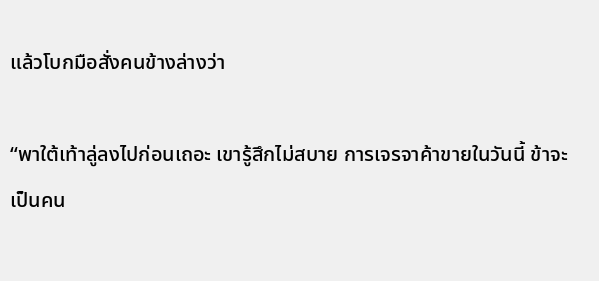แล้วโบกมือสั่งคนข้างล่างว่า

“พาใต้เท้าลู่ลงไปก่อนเถอะ เขารู้สึกไม่สบาย การเจรจาค้าขายในวันนี้ ข้าจะเป็นคน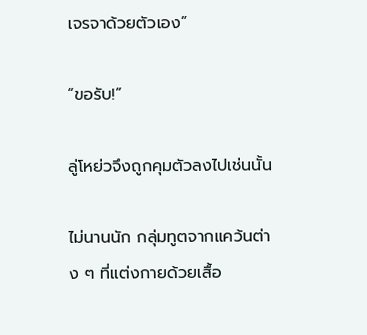เจรจาด้วยตัวเอง”

“ขอรับ!”

ลู่โหย่วจึงถูกคุมตัวลงไปเช่นนั้น

ไม่นานนัก กลุ่มทูตจากแคว้นต่าง ๆ ที่แต่งกายด้วยเสื้อ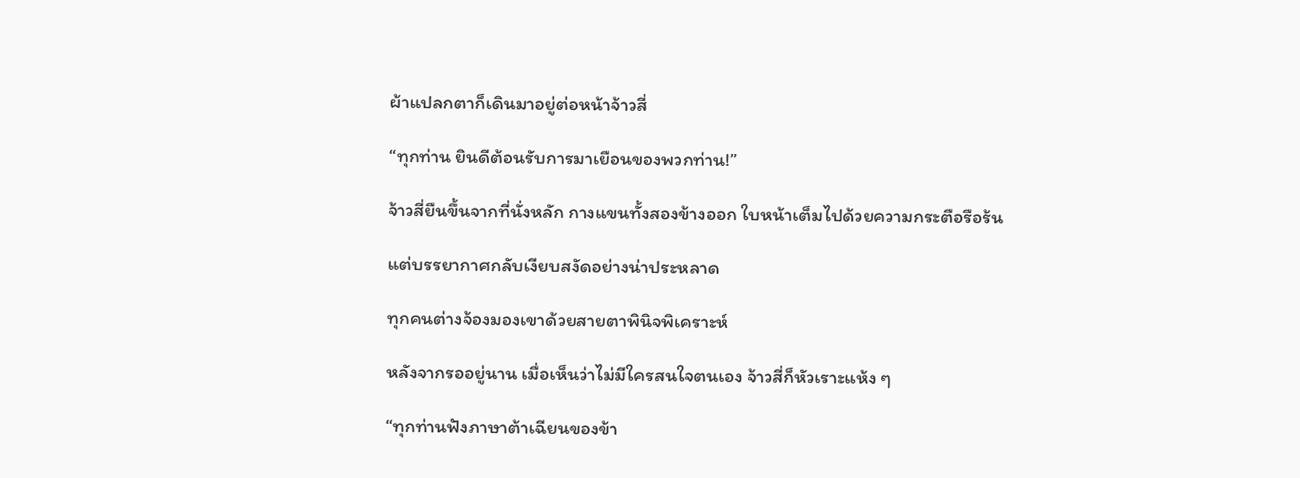ผ้าแปลกตาก็เดินมาอยู่ต่อหน้าจ้าวสี่

“ทุกท่าน ยินดีต้อนรับการมาเยือนของพวกท่าน!”

จ้าวสี่ยืนขึ้นจากที่นั่งหลัก กางแขนทั้งสองข้างออก ใบหน้าเต็มไปด้วยความกระตือรือร้น

แต่บรรยากาศกลับเงียบสงัดอย่างน่าประหลาด

ทุกคนต่างจ้องมองเขาด้วยสายตาพินิจพิเคราะห์

หลังจากรออยู่นาน เมื่อเห็นว่าไม่มีใครสนใจตนเอง จ้าวสี่ก็หัวเราะแห้ง ๆ

“ทุกท่านฟังภาษาต้าเฉียนของข้า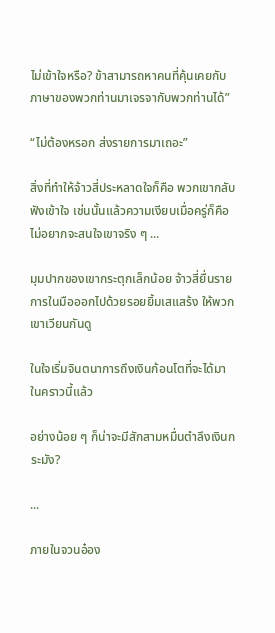ไม่เข้าใจหรือ? ข้าสามารถหาคนที่คุ้นเคยกับภาษาของพวกท่านมาเจรจากับพวกท่านได้”

“ไม่ต้องหรอก ส่งรายการมาเถอะ”

สิ่งที่ทำให้จ้าวสี่ประหลาดใจก็คือ พวกเขากลับฟังเข้าใจ เช่นนั้นแล้วความเงียบเมื่อครู่ก็คือไม่อยากจะสนใจเขาจริง ๆ ...

มุมปากของเขากระตุกเล็กน้อย จ้าวสี่ยื่นรายการในมือออกไปด้วยรอยยิ้มเสแสร้ง ให้พวกเขาเวียนกันดู

ในใจเริ่มจินตนาการถึงเงินก้อนโตที่จะได้มาในคราวนี้แล้ว

อย่างน้อย ๆ ก็น่าจะมีสักสามหมื่นตำลึงเงินกระมัง?

...

ภายในจวนอ๋อง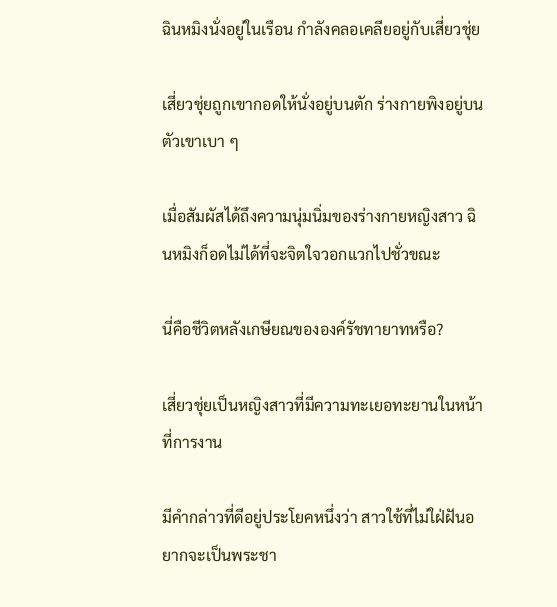ฉินหมิงนั่งอยู่ในเรือน กำลังคลอเคลียอยู่กับเสี่ยวชุ่ย

เสี่ยวชุ่ยถูกเขากอดให้นั่งอยู่บนตัก ร่างกายพิงอยู่บนตัวเขาเบา ๆ

เมื่อสัมผัสได้ถึงความนุ่มนิ่มของร่างกายหญิงสาว ฉินหมิงก็อดไม่ได้ที่จะจิตใจวอกแวกไปชั่วขณะ

นี่คือชีวิตหลังเกษียณขององค์รัชทายาทหรือ?

เสี่ยวชุ่ยเป็นหญิงสาวที่มีความทะเยอทะยานในหน้าที่การงาน

มีคำกล่าวที่ดีอยู่ประโยคหนึ่งว่า สาวใช้ที่ไม่ใฝ่ฝันอยากจะเป็นพระชา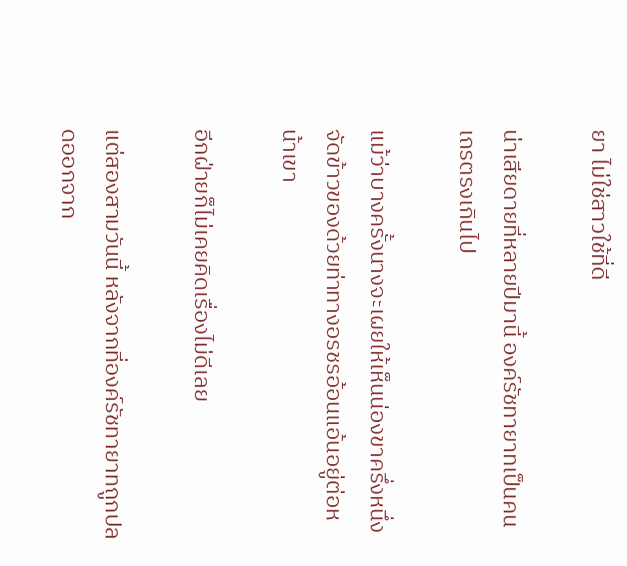ยา ไม่ใช่สาวใช้ที่ดี

น่าเสียดายที่หลายปีมานี้ องค์รัชทายาทเป็นคนเถรตรงเกินไป

แม้ว่าบางครั้งนางจะเผยให้เห็นน่องขาครึ่งหนึ่ง จัดข้าวของด้วยท่าทางอรชรอ้อนแอ้นอยู่ต่อหน้าเขา

อีกฝ่ายก็ไม่เคยคิดเรื่องไม่ดีเลย

แต่สองสามวันนี้ หลังจากที่องค์รัชทายาทถูกปลดออกจาก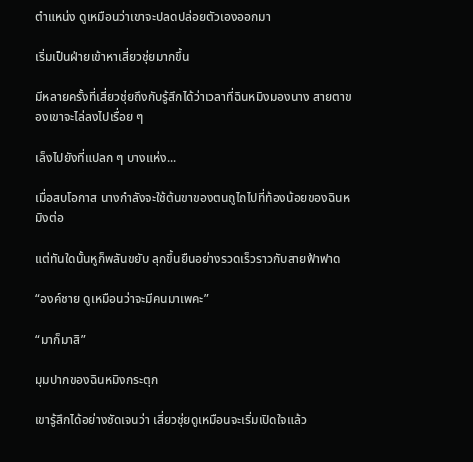ตำแหน่ง ดูเหมือนว่าเขาจะปลดปล่อยตัวเองออกมา

เริ่มเป็นฝ่ายเข้าหาเสี่ยวชุ่ยมากขึ้น

มีหลายครั้งที่เสี่ยวชุ่ยถึงกับรู้สึกได้ว่าเวลาที่ฉินหมิงมองนาง สายตาของเขาจะไล่ลงไปเรื่อย ๆ

เล็งไปยังที่แปลก ๆ บางแห่ง...

เมื่อสบโอกาส นางกำลังจะใช้ต้นขาของตนถูไถไปที่ท้องน้อยของฉินหมิงต่อ

แต่ทันใดนั้นหูก็พลันขยับ ลุกขึ้นยืนอย่างรวดเร็วราวกับสายฟ้าฟาด

“องค์ชาย ดูเหมือนว่าจะมีคนมาเพคะ”

“มาก็มาสิ”

มุมปากของฉินหมิงกระตุก

เขารู้สึกได้อย่างชัดเจนว่า เสี่ยวชุ่ยดูเหมือนจะเริ่มเปิดใจแล้ว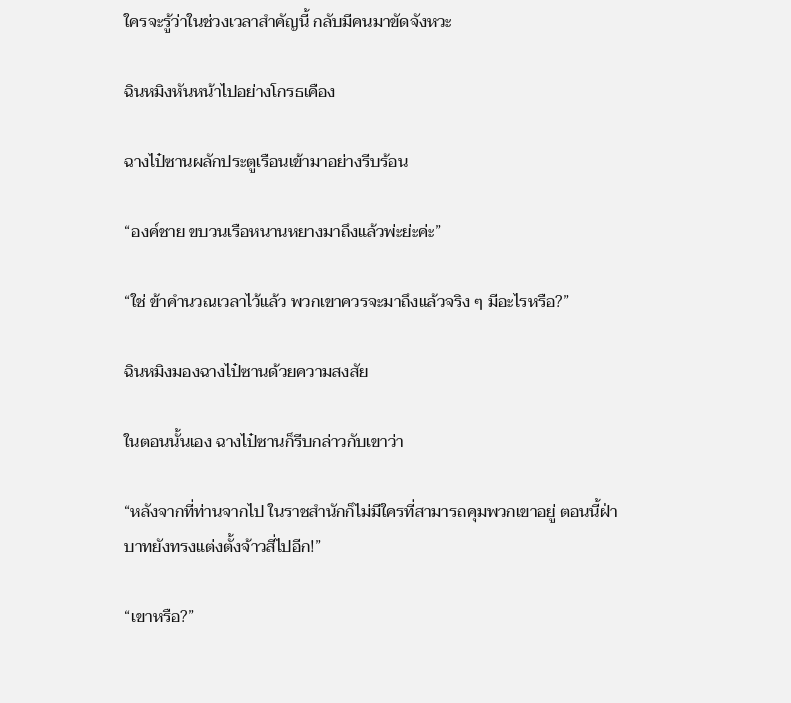ใครจะรู้ว่าในช่วงเวลาสำคัญนี้ กลับมีคนมาขัดจังหวะ

ฉินหมิงหันหน้าไปอย่างโกรธเคือง

ฉางไป๋ซานผลักประตูเรือนเข้ามาอย่างรีบร้อน

“องค์ชาย ขบวนเรือหนานหยางมาถึงแล้วพ่ะย่ะค่ะ”

“ใช่ ข้าคำนวณเวลาไว้แล้ว พวกเขาควรจะมาถึงแล้วจริง ๆ มีอะไรหรือ?”

ฉินหมิงมองฉางไป๋ซานด้วยความสงสัย

ในตอนนั้นเอง ฉางไป๋ซานก็รีบกล่าวกับเขาว่า

“หลังจากที่ท่านจากไป ในราชสำนักก็ไม่มีใครที่สามารถคุมพวกเขาอยู่ ตอนนี้ฝ่าบาทยังทรงแต่งตั้งจ้าวสี่ไปอีก!”

“เขาหรือ?”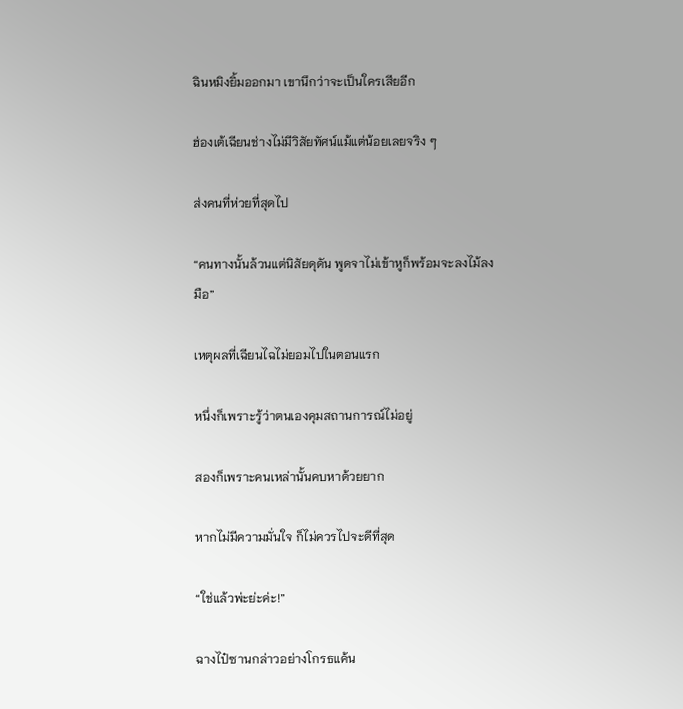ฉินหมิงยิ้มออกมา เขานึกว่าจะเป็นใครเสียอีก

ฮ่องเต้เฉียนช่างไม่มีวิสัยทัศน์แม้แต่น้อยเลยจริง ๆ

ส่งคนที่ห่วยที่สุดไป

“คนทางนั้นล้วนแต่นิสัยดุดัน พูดจาไม่เข้าหูก็พร้อมจะลงไม้ลงมือ”

เหตุผลที่เฉียนไฉไม่ยอมไปในตอนแรก

หนึ่งก็เพราะรู้ว่าตนเองคุมสถานการณ์ไม่อยู่

สองก็เพราะคนเหล่านั้นคบหาด้วยยาก

หากไม่มีความมั่นใจ ก็ไม่ควรไปจะดีที่สุด

“ใช่แล้วพ่ะย่ะค่ะ!”

ฉางไป๋ซานกล่าวอย่างโกรธแค้น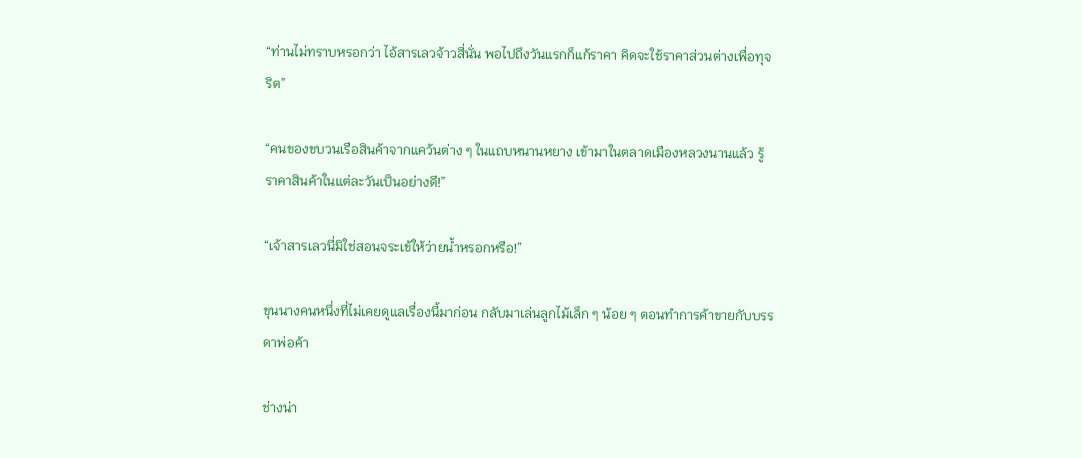“ท่านไม่ทราบหรอกว่า ไอ้สารเลวจ้าวสี่นั่น พอไปถึงวันแรกก็แก้ราคา คิดจะใช้ราคาส่วนต่างเพื่อทุจริต”

“คนของขบวนเรือสินค้าจากแคว้นต่าง ๆ ในแถบหนานหยาง เข้ามาในตลาดเมืองหลวงนานแล้ว รู้ราคาสินค้าในแต่ละวันเป็นอย่างดี!”

“เจ้าสารเลวนี่มิใช่สอนจระเข้ให้ว่ายน้ำหรอกหรือ!”

ขุนนางคนหนึ่งที่ไม่เคยดูแลเรื่องนี้มาก่อน กลับมาเล่นลูกไม้เล็ก ๆ น้อย ๆ ตอนทำการค้าขายกับบรรดาพ่อค้า

ช่างน่า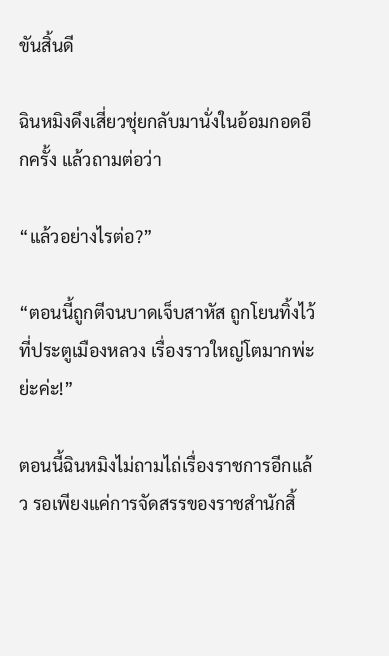ขันสิ้นดี

ฉินหมิงดึงเสี่ยวชุ่ยกลับมานั่งในอ้อมกอดอีกครั้ง แล้วถามต่อว่า

“แล้วอย่างไรต่อ?”

“ตอนนี้ถูกตีจนบาดเจ็บสาหัส ถูกโยนทิ้งไว้ที่ประตูเมืองหลวง เรื่องราวใหญ่โตมากพ่ะย่ะค่ะ!”

ตอนนี้ฉินหมิงไม่ถามไถ่เรื่องราชการอีกแล้ว รอเพียงแค่การจัดสรรของราชสำนักสิ้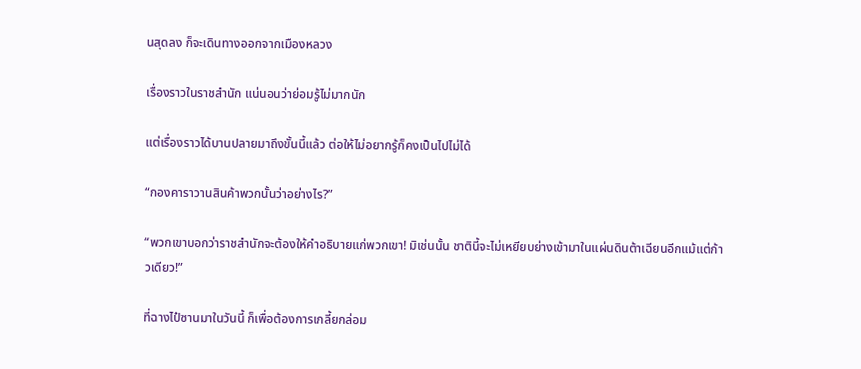นสุดลง ก็จะเดินทางออกจากเมืองหลวง

เรื่องราวในราชสำนัก แน่นอนว่าย่อมรู้ไม่มากนัก

แต่เรื่องราวได้บานปลายมาถึงขั้นนี้แล้ว ต่อให้ไม่อยากรู้ก็คงเป็นไปไม่ได้

“กองคาราวานสินค้าพวกนั้นว่าอย่างไร?”

“พวกเขาบอกว่าราชสำนักจะต้องให้คำอธิบายแก่พวกเขา! มิเช่นนั้น ชาตินี้จะไม่เหยียบย่างเข้ามาในแผ่นดินต้าเฉียนอีกแม้แต่ก้าวเดียว!”

ที่ฉางไป๋ซานมาในวันนี้ ก็เพื่อต้องการเกลี้ยกล่อม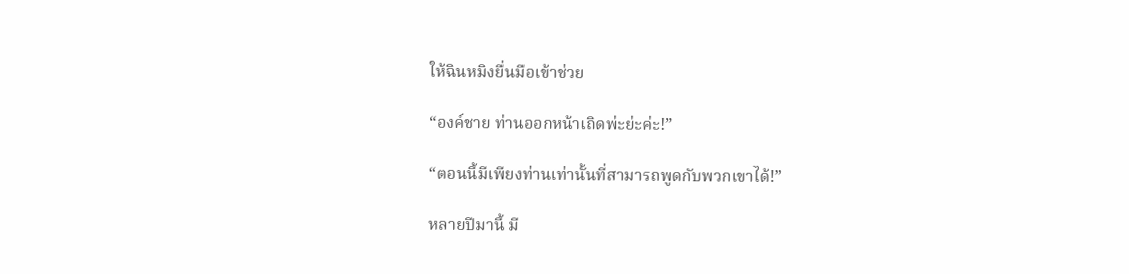ให้ฉินหมิงยื่นมือเข้าช่วย

“องค์ชาย ท่านออกหน้าเถิดพ่ะย่ะค่ะ!”

“ตอนนี้มีเพียงท่านเท่านั้นที่สามารถพูดกับพวกเขาได้!”

หลายปีมานี้ มี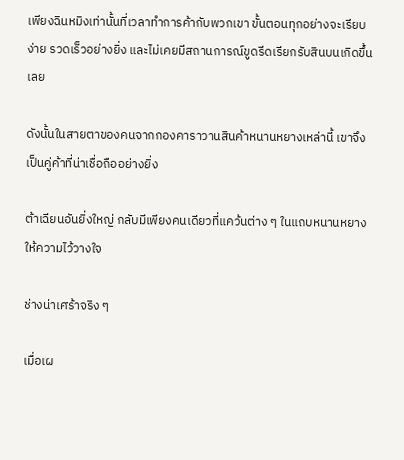เพียงฉินหมิงเท่านั้นที่เวลาทำการค้ากับพวกเขา ขั้นตอนทุกอย่างจะเรียบง่าย รวดเร็วอย่างยิ่ง และไม่เคยมีสถานการณ์ขูดรีดเรียกรับสินบนเกิดขึ้นเลย

ดังนั้นในสายตาของคนจากกองคาราวานสินค้าหนานหยางเหล่านี้ เขาจึงเป็นคู่ค้าที่น่าเชื่อถืออย่างยิ่ง

ต้าเฉียนอันยิ่งใหญ่ กลับมีเพียงคนเดียวที่แคว้นต่าง ๆ ในแถบหนานหยางให้ความไว้วางใจ

ช่างน่าเศร้าจริง ๆ

เมื่อเผ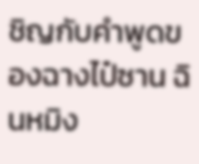ชิญกับคำพูดของฉางไป๋ซาน ฉินหมิง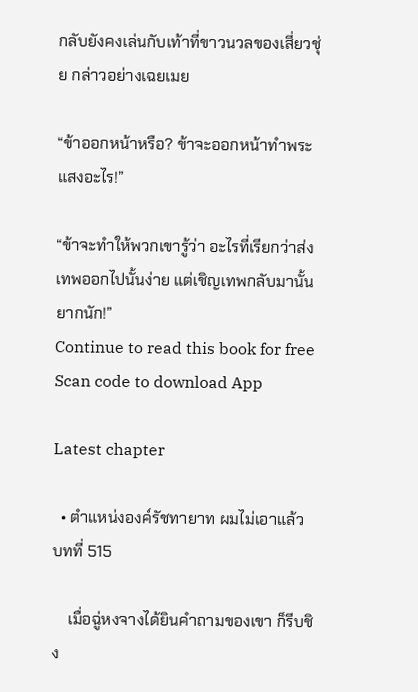กลับยังคงเล่นกับเท้าที่ขาวนวลของเสี่ยวชุ่ย กล่าวอย่างเฉยเมย

“ข้าออกหน้าหรือ? ข้าจะออกหน้าทำพระแสงอะไร!”

“ข้าจะทำให้พวกเขารู้ว่า อะไรที่เรียกว่าส่งเทพออกไปนั้นง่าย แต่เชิญเทพกลับมานั้นยากนัก!”
Continue to read this book for free
Scan code to download App

Latest chapter

  • ตำแหน่งองค์รัชทายาท ผมไม่เอาแล้ว   บทที่ 515

    เมื่อฉู่หงจางได้ยินคำถามของเขา ก็รีบชิง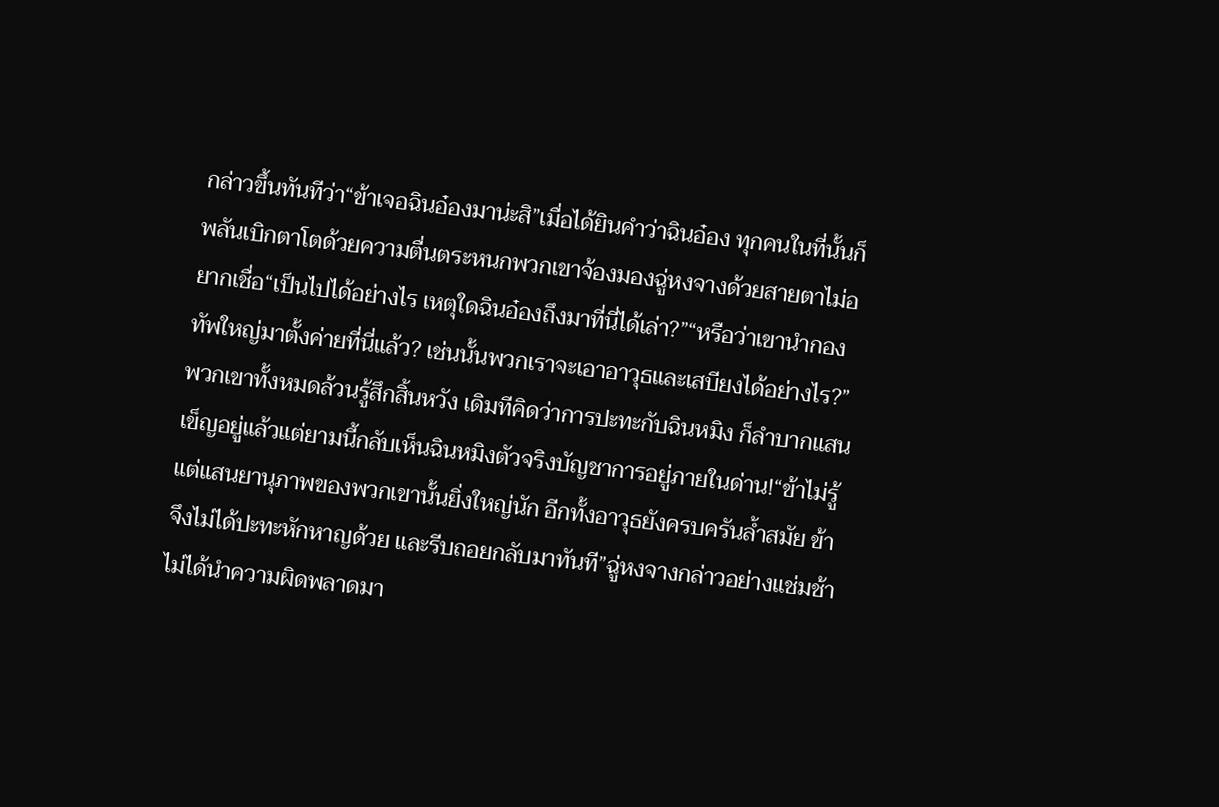กล่าวขึ้นทันทีว่า“ข้าเจอฉินอ๋องมาน่ะสิ”เมื่อได้ยินคำว่าฉินอ๋อง ทุกคนในที่นั้นก็พลันเบิกตาโตด้วยความตื่นตระหนกพวกเขาจ้องมองฉู่หงจางด้วยสายตาไม่อยากเชื่อ“เป็นไปได้อย่างไร เหตุใดฉินอ๋องถึงมาที่นี่ได้เล่า?”“หรือว่าเขานำกองทัพใหญ่มาตั้งค่ายที่นี่แล้ว? เช่นนั้นพวกเราจะเอาอาวุธและเสบียงได้อย่างไร?”พวกเขาทั้งหมดล้วนรู้สึกสิ้นหวัง เดิมทีคิดว่าการปะทะกับฉินหมิง ก็ลำบากแสนเข็ญอยู่แล้วแต่ยามนี้กลับเห็นฉินหมิงตัวจริงบัญชาการอยู่ภายในด่าน!“ข้าไม่รู้ แต่แสนยานุภาพของพวกเขานั้นยิ่งใหญ่นัก อีกทั้งอาวุธยังครบครันล้ำสมัย ข้าจึงไม่ได้ปะทะหักหาญด้วย และรีบถอยกลับมาทันที”ฉู่หงจางกล่าวอย่างแช่มช้า ไม่ได้นำความผิดพลาดมา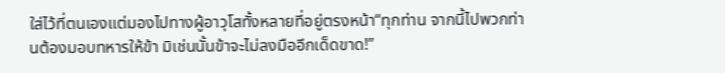ใส่ไว้ที่ตนเองแต่มองไปทางผู้อาวุโสทั้งหลายที่อยู่ตรงหน้า“ทุกท่าน จากนี้ไปพวกท่านต้องมอบทหารให้ข้า มิเช่นนั้นข้าจะไม่ลงมืออีกเด็ดขาด!”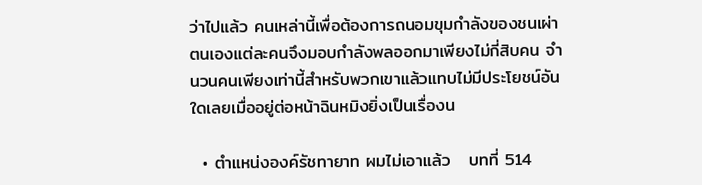ว่าไปแล้ว คนเหล่านี้เพื่อต้องการถนอมขุมกำลังของชนเผ่าตนเองแต่ละคนจึงมอบกำลังพลออกมาเพียงไม่กี่สิบคน จำนวนคนเพียงเท่านี้สำหรับพวกเขาแล้วแทบไม่มีประโยชน์อันใดเลยเมื่ออยู่ต่อหน้าฉินหมิงยิ่งเป็นเรื่องน

  • ตำแหน่งองค์รัชทายาท ผมไม่เอาแล้ว   บทที่ 514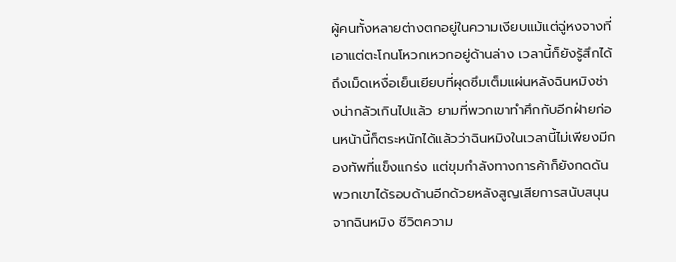ผู้คนทั้งหลายต่างตกอยู่ในความเงียบแม้แต่ฉู่หงจางที่เอาแต่ตะโกนโหวกเหวกอยู่ด้านล่าง เวลานี้ก็ยังรู้สึกได้ถึงเม็ดเหงื่อเย็นเยียบที่ผุดซึมเต็มแผ่นหลังฉินหมิงช่างน่ากลัวเกินไปแล้ว ยามที่พวกเขาทำศึกกับอีกฝ่ายก่อนหน้านี้ก็ตระหนักได้แล้วว่าฉินหมิงในเวลานี้ไม่เพียงมีกองทัพที่แข็งแกร่ง แต่ขุมกำลังทางการค้าก็ยังกดดันพวกเขาได้รอบด้านอีกด้วยหลังสูญเสียการสนับสนุนจากฉินหมิง ชีวิตความ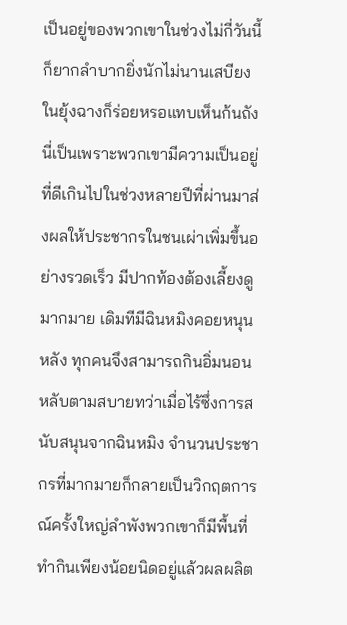เป็นอยู่ของพวกเขาในช่วงไม่กี่วันนี้ก็ยากลำบากยิ่งนักไม่นานเสบียงในยุ้งฉางก็ร่อยหรอแทบเห็นก้นถังนี่เป็นเพราะพวกเขามีความเป็นอยู่ที่ดีเกินไปในช่วงหลายปีที่ผ่านมาส่งผลให้ประชากรในชนเผ่าเพิ่มขึ้นอย่างรวดเร็ว มีปากท้องต้องเลี้ยงดูมากมาย เดิมทีมีฉินหมิงคอยหนุนหลัง ทุกคนจึงสามารถกินอิ่มนอนหลับตามสบายทว่าเมื่อไร้ซึ่งการสนับสนุนจากฉินหมิง จำนวนประชากรที่มากมายก็กลายเป็นวิกฤตการณ์ครั้งใหญ่ลำพังพวกเขาก็มีพื้นที่ทำกินเพียงน้อยนิดอยู่แล้วผลผลิต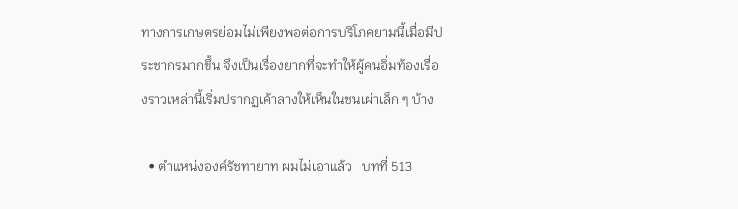ทางการเกษตรย่อมไม่เพียงพอต่อการบริโภคยามนี้เมื่อมีประชากรมากขึ้น จึงเป็นเรื่องยากที่จะทำให้ผู้คนอิ่มท้องเรื่องราวเหล่านี้เริ่มปรากฏเค้าลางให้เห็นในชนเผ่าเล็ก ๆ บ้าง

  • ตำแหน่งองค์รัชทายาท ผมไม่เอาแล้ว   บทที่ 513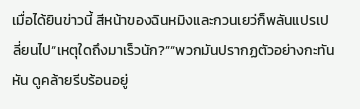เมื่อได้ยินข่าวนี้ สีหน้าของฉินหมิงและกวนเยว่ก็พลันแปรเปลี่ยนไป“เหตุใดถึงมาเร็วนัก?”“พวกมันปรากฏตัวอย่างกะทันหัน ดูคล้ายรีบร้อนอยู่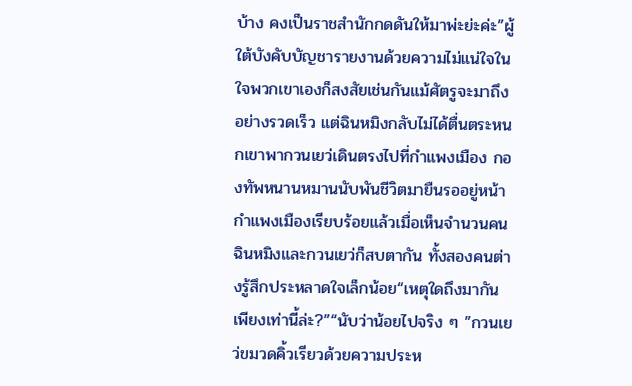บ้าง คงเป็นราชสำนักกดดันให้มาพ่ะย่ะค่ะ”ผู้ใต้บังคับบัญชารายงานด้วยความไม่แน่ใจในใจพวกเขาเองก็สงสัยเช่นกันแม้ศัตรูจะมาถึงอย่างรวดเร็ว แต่ฉินหมิงกลับไม่ได้ตื่นตระหนกเขาพากวนเยว่เดินตรงไปที่กำแพงเมือง กองทัพหนานหมานนับพันชีวิตมายืนรออยู่หน้ากำแพงเมืองเรียบร้อยแล้วเมื่อเห็นจำนวนคน ฉินหมิงและกวนเยว่ก็สบตากัน ทั้งสองคนต่างรู้สึกประหลาดใจเล็กน้อย“เหตุใดถึงมากันเพียงเท่านี้ล่ะ?”“นับว่าน้อยไปจริง ๆ ”กวนเยว่ขมวดคิ้วเรียวด้วยความประห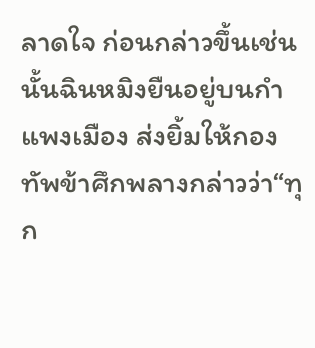ลาดใจ ก่อนกล่าวขึ้นเช่นนั้นฉินหมิงยืนอยู่บนกำแพงเมือง ส่งยิ้มให้กองทัพข้าศึกพลางกล่าวว่า“ทุก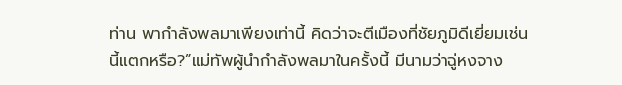ท่าน พากำลังพลมาเพียงเท่านี้ คิดว่าจะตีเมืองที่ชัยภูมิดีเยี่ยมเช่นนี้แตกหรือ?”แม่ทัพผู้นำกำลังพลมาในครั้งนี้ มีนามว่าฉู่หงจาง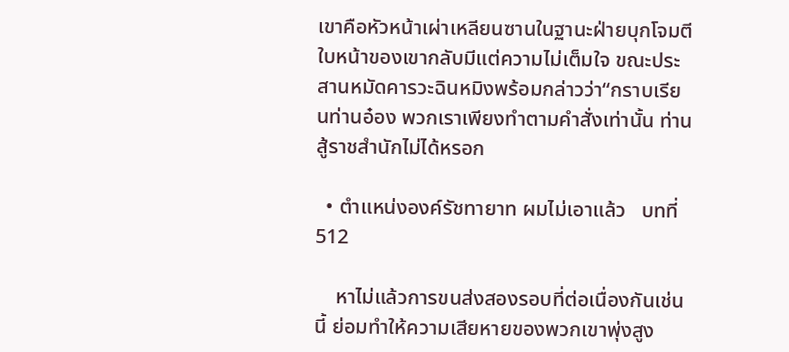เขาคือหัวหน้าเผ่าเหลียนซานในฐานะฝ่ายบุกโจมตี ใบหน้าของเขากลับมีแต่ความไม่เต็มใจ ขณะประสานหมัดคารวะฉินหมิงพร้อมกล่าวว่า“กราบเรียนท่านอ๋อง พวกเราเพียงทำตามคำสั่งเท่านั้น ท่านสู้ราชสำนักไม่ได้หรอก

  • ตำแหน่งองค์รัชทายาท ผมไม่เอาแล้ว   บทที่ 512

    หาไม่แล้วการขนส่งสองรอบที่ต่อเนื่องกันเช่นนี้ ย่อมทำให้ความเสียหายของพวกเขาพุ่งสูง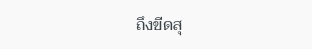ถึงขีดสุ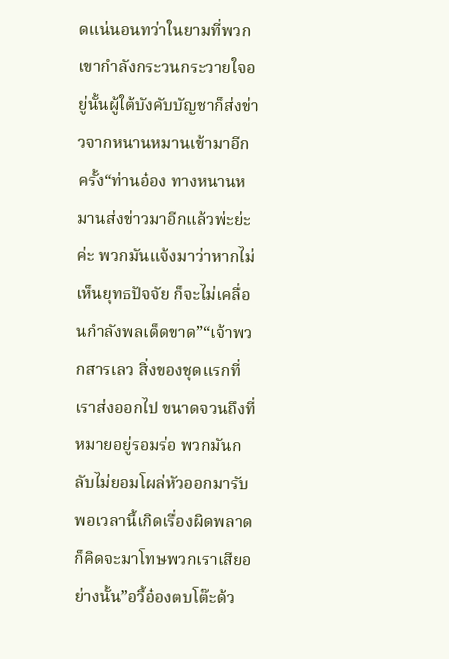ดแน่นอนทว่าในยามที่พวกเขากำลังกระวนกระวายใจอยู่นั้นผู้ใต้บังคับบัญชาก็ส่งข่าวจากหนานหมานเข้ามาอีกครั้ง“ท่านอ๋อง ทางหนานหมานส่งข่าวมาอีกแล้วพ่ะย่ะค่ะ พวกมันแจ้งมาว่าหากไม่เห็นยุทธปัจจัย ก็จะไม่เคลื่อนกำลังพลเด็ดขาด”“เจ้าพวกสารเลว สิ่งของชุดแรกที่เราส่งออกไป ขนาดจวนถึงที่หมายอยู่รอมร่อ พวกมันกลับไม่ยอมโผล่หัวออกมารับ พอเวลานี้เกิดเรื่องผิดพลาด ก็คิดจะมาโทษพวกเราเสียอย่างนั้น”อวี้อ๋องตบโต๊ะด้ว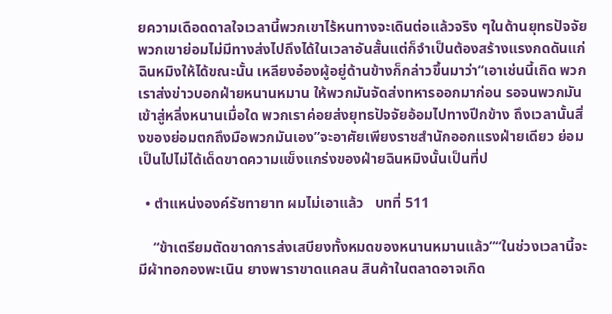ยความเดือดดาลใจเวลานี้พวกเขาไร้หนทางจะเดินต่อแล้วจริง ๆในด้านยุทธปัจจัย พวกเขาย่อมไม่มีทางส่งไปถึงได้ในเวลาอันสั้นแต่ก็จำเป็นต้องสร้างแรงกดดันแก่ฉินหมิงให้ได้ขณะนั้น เหลียงอ๋องผู้อยู่ด้านข้างก็กล่าวขึ้นมาว่า“เอาเช่นนี้เถิด พวกเราส่งข่าวบอกฝ่ายหนานหมาน ให้พวกมันจัดส่งทหารออกมาก่อน รอจนพวกมันเข้าสู่หลิ่งหนานเมื่อใด พวกเราค่อยส่งยุทธปัจจัยอ้อมไปทางปีกข้าง ถึงเวลานั้นสิ่งของย่อมตกถึงมือพวกมันเอง”จะอาศัยเพียงราชสำนักออกแรงฝ่ายเดียว ย่อมเป็นไปไม่ได้เด็ดขาดความแข็งแกร่งของฝ่ายฉินหมิงนั้นเป็นที่ป

  • ตำแหน่งองค์รัชทายาท ผมไม่เอาแล้ว   บทที่ 511

    “ข้าเตรียมตัดขาดการส่งเสบียงทั้งหมดของหนานหมานแล้ว”“ในช่วงเวลานี้จะมีผ้าทอกองพะเนิน ยางพาราขาดแคลน สินค้าในตลาดอาจเกิด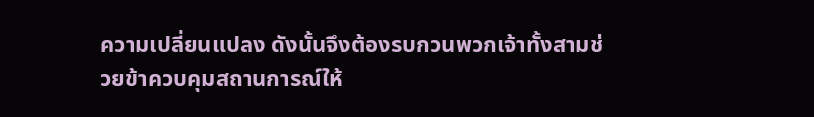ความเปลี่ยนแปลง ดังนั้นจึงต้องรบกวนพวกเจ้าทั้งสามช่วยข้าควบคุมสถานการณ์ให้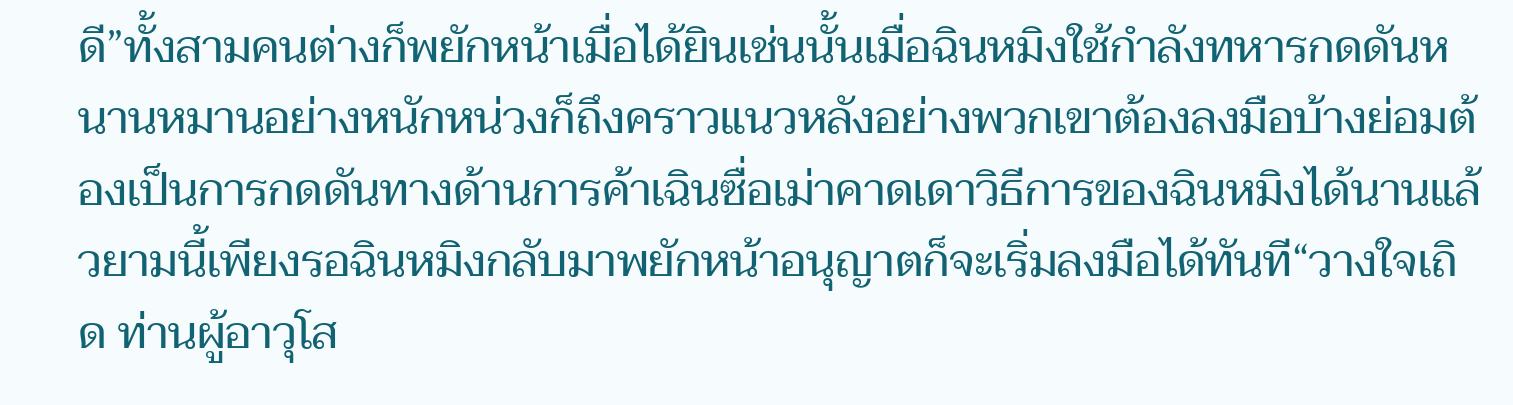ดี”ทั้งสามคนต่างก็พยักหน้าเมื่อได้ยินเช่นนั้นเมื่อฉินหมิงใช้กำลังทหารกดดันหนานหมานอย่างหนักหน่วงก็ถึงคราวแนวหลังอย่างพวกเขาต้องลงมือบ้างย่อมต้องเป็นการกดดันทางด้านการค้าเฉินซื่อเม่าคาดเดาวิธีการของฉินหมิงได้นานแล้วยามนี้เพียงรอฉินหมิงกลับมาพยักหน้าอนุญาตก็จะเริ่มลงมือได้ทันที“วางใจเถิด ท่านผู้อาวุโส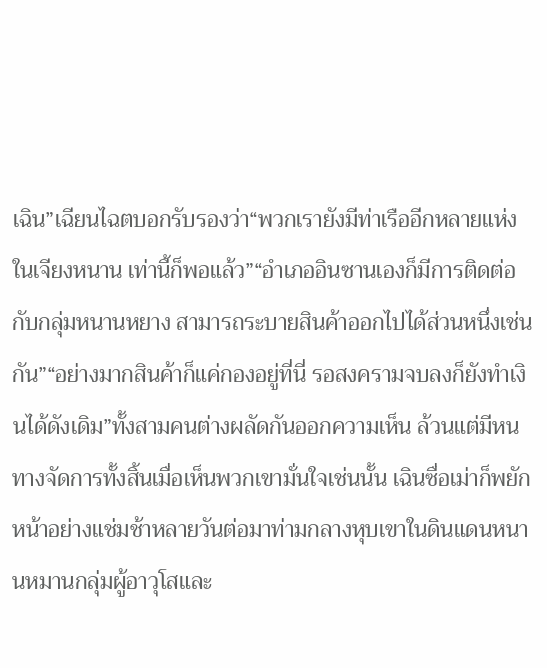เฉิน”เฉียนไฉตบอกรับรองว่า“พวกเรายังมีท่าเรืออีกหลายแห่งในเจียงหนาน เท่านี้ก็พอแล้ว”“อำเภออินซานเองก็มีการติดต่อกับกลุ่มหนานหยาง สามารถระบายสินค้าออกไปได้ส่วนหนึ่งเช่นกัน”“อย่างมากสินค้าก็แค่กองอยู่ที่นี่ รอสงครามจบลงก็ยังทำเงินได้ดังเดิม”ทั้งสามคนต่างผลัดกันออกความเห็น ล้วนแต่มีหนทางจัดการทั้งสิ้นเมื่อเห็นพวกเขามั่นใจเช่นนั้น เฉินซื่อเม่าก็พยักหน้าอย่างแช่มช้าหลายวันต่อมาท่ามกลางหุบเขาในดินแดนหนานหมานกลุ่มผู้อาวุโสและ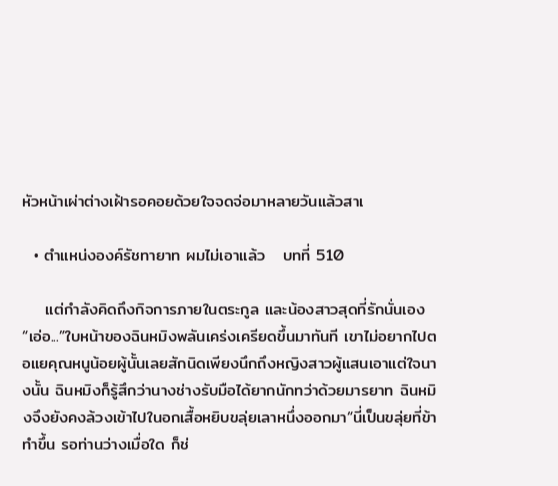หัวหน้าเผ่าต่างเฝ้ารอคอยด้วยใจจดจ่อมาหลายวันแล้วสาเ

  • ตำแหน่งองค์รัชทายาท ผมไม่เอาแล้ว   บทที่ 510

    แต่กำลังคิดถึงกิจการภายในตระกูล และน้องสาวสุดที่รักนั่นเอง“เอ่อ...”ใบหน้าของฉินหมิงพลันเคร่งเครียดขึ้นมาทันที เขาไม่อยากไปตอแยคุณหนูน้อยผู้นั้นเลยสักนิดเพียงนึกถึงหญิงสาวผู้แสนเอาแต่ใจนางนั้น ฉินหมิงก็รู้สึกว่านางช่างรับมือได้ยากนักทว่าด้วยมารยาท ฉินหมิงจึงยังคงล้วงเข้าไปในอกเสื้อหยิบขลุ่ยเลาหนึ่งออกมา“นี่เป็นขลุ่ยที่ข้าทำขึ้น รอท่านว่างเมื่อใด ก็ช่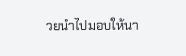วยนำไปมอบให้นา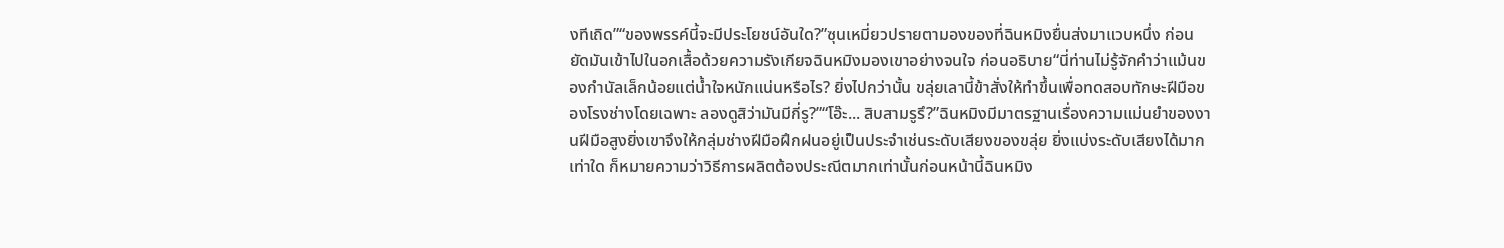งทีเถิด”“ของพรรค์นี้จะมีประโยชน์อันใด?”ซุนเหมี่ยวปรายตามองของที่ฉินหมิงยื่นส่งมาแวบหนึ่ง ก่อนยัดมันเข้าไปในอกเสื้อด้วยความรังเกียจฉินหมิงมองเขาอย่างจนใจ ก่อนอธิบาย“นี่ท่านไม่รู้จักคำว่าแม้นของกำนัลเล็กน้อยแต่น้ำใจหนักแน่นหรือไร? ยิ่งไปกว่านั้น ขลุ่ยเลานี้ข้าสั่งให้ทำขึ้นเพื่อทดสอบทักษะฝีมือของโรงช่างโดยเฉพาะ ลองดูสิว่ามันมีกี่รู?”“โอ๊ะ... สิบสามรูรึ?”ฉินหมิงมีมาตรฐานเรื่องความแม่นยำของงานฝีมือสูงยิ่งเขาจึงให้กลุ่มช่างฝีมือฝึกฝนอยู่เป็นประจำเช่นระดับเสียงของขลุ่ย ยิ่งแบ่งระดับเสียงได้มากเท่าใด ก็หมายความว่าวิธีการผลิตต้องประณีตมากเท่านั้นก่อนหน้านี้ฉินหมิง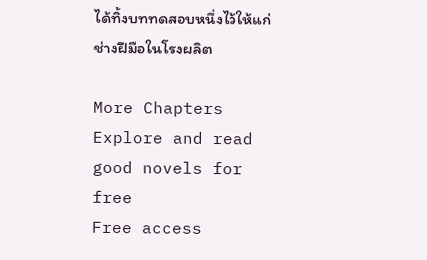ได้ทิ้งบททดสอบหนึ่งไว้ให้แก่ช่างฝีมือในโรงผลิต

More Chapters
Explore and read good novels for free
Free access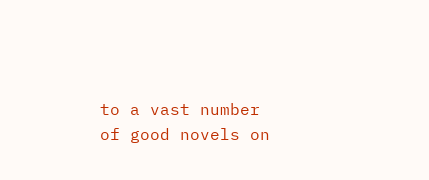to a vast number of good novels on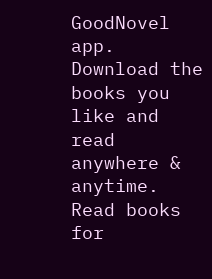GoodNovel app. Download the books you like and read anywhere & anytime.
Read books for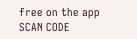free on the app
SCAN CODE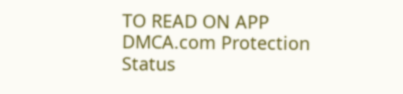TO READ ON APP
DMCA.com Protection Status